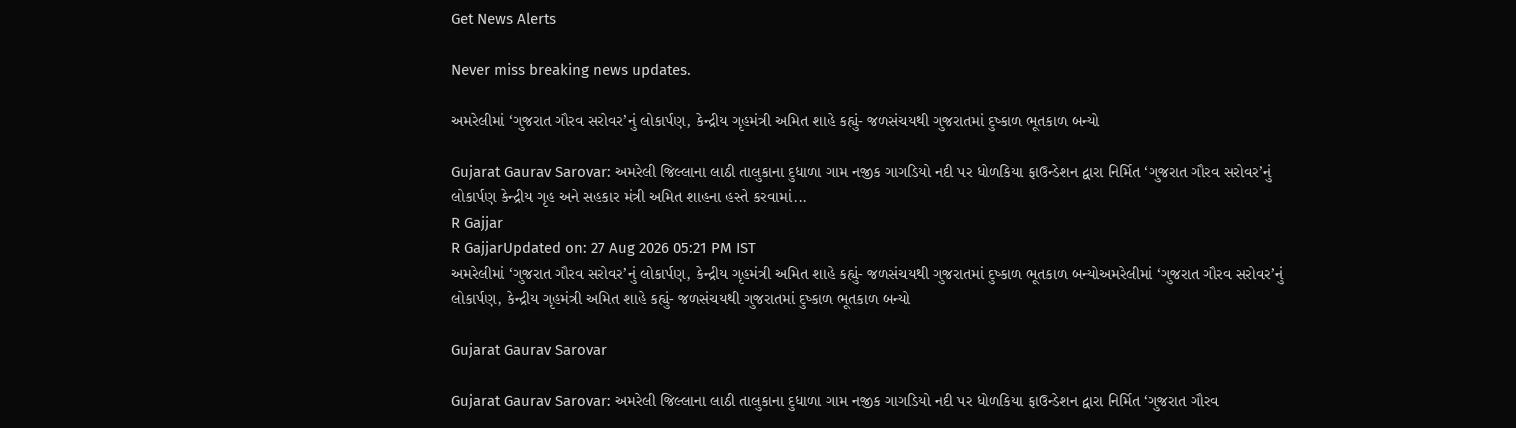Get News Alerts

Never miss breaking news updates.

અમરેલીમાં ‘ગુજરાત ગૌરવ સરોવર’નું લોકાર્પણ, કેન્દ્રીય ગૃહમંત્રી અમિત શાહે કહ્યું- જળસંચયથી ગુજરાતમાં દુષ્કાળ ભૂતકાળ બન્યો

Gujarat Gaurav Sarovar: અમરેલી જિલ્લાના લાઠી તાલુકાના દુધાળા ગામ નજીક ગાગડિયો નદી પર ધોળકિયા ફાઉન્ડેશન દ્વારા નિર્મિત ‘ગુજરાત ગૌરવ સરોવર’નું લોકાર્પણ કેન્દ્રીય ગૃહ અને સહકાર મંત્રી અમિત શાહના હસ્તે કરવામાં...
R Gajjar
R GajjarUpdated on: 27 Aug 2026 05:21 PM IST
અમરેલીમાં ‘ગુજરાત ગૌરવ સરોવર’નું લોકાર્પણ, કેન્દ્રીય ગૃહમંત્રી અમિત શાહે કહ્યું- જળસંચયથી ગુજરાતમાં દુષ્કાળ ભૂતકાળ બન્યોઅમરેલીમાં ‘ગુજરાત ગૌરવ સરોવર’નું લોકાર્પણ, કેન્દ્રીય ગૃહમંત્રી અમિત શાહે કહ્યું- જળસંચયથી ગુજરાતમાં દુષ્કાળ ભૂતકાળ બન્યો

Gujarat Gaurav Sarovar

Gujarat Gaurav Sarovar: અમરેલી જિલ્લાના લાઠી તાલુકાના દુધાળા ગામ નજીક ગાગડિયો નદી પર ધોળકિયા ફાઉન્ડેશન દ્વારા નિર્મિત ‘ગુજરાત ગૌરવ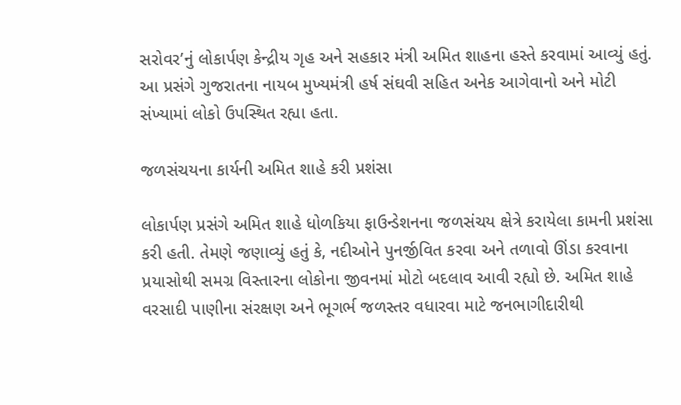સરોવર’નું લોકાર્પણ કેન્દ્રીય ગૃહ અને સહકાર મંત્રી અમિત શાહના હસ્તે કરવામાં આવ્યું હતું. આ પ્રસંગે ગુજરાતના નાયબ મુખ્યમંત્રી હર્ષ સંઘવી સહિત અનેક આગેવાનો અને મોટી સંખ્યામાં લોકો ઉપસ્થિત રહ્યા હતા.

જળસંચયના કાર્યની અમિત શાહે કરી પ્રશંસા

લોકાર્પણ પ્રસંગે અમિત શાહે ધોળકિયા ફાઉન્ડેશનના જળસંચય ક્ષેત્રે કરાયેલા કામની પ્રશંસા કરી હતી. તેમણે જણાવ્યું હતું કે, નદીઓને પુનર્જીવિત કરવા અને તળાવો ઊંડા કરવાના પ્રયાસોથી સમગ્ર વિસ્તારના લોકોના જીવનમાં મોટો બદલાવ આવી રહ્યો છે. અમિત શાહે વરસાદી પાણીના સંરક્ષણ અને ભૂગર્ભ જળસ્તર વધારવા માટે જનભાગીદારીથી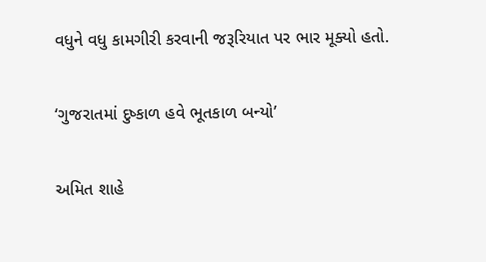વધુને વધુ કામગીરી કરવાની જરૂરિયાત પર ભાર મૂક્યો હતો.

‘ગુજરાતમાં દુષ્કાળ હવે ભૂતકાળ બન્યો’

અમિત શાહે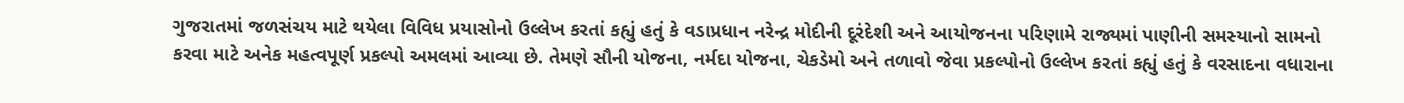ગુજરાતમાં જળસંચય માટે થયેલા વિવિધ પ્રયાસોનો ઉલ્લેખ કરતાં કહ્યું હતું કે વડાપ્રધાન નરેન્દ્ર મોદીની દૂરંદેશી અને આયોજનના પરિણામે રાજ્યમાં પાણીની સમસ્યાનો સામનો કરવા માટે અનેક મહત્વપૂર્ણ પ્રકલ્પો અમલમાં આવ્યા છે. તેમણે સૌની યોજના, નર્મદા યોજના, ચેકડેમો અને તળાવો જેવા પ્રકલ્પોનો ઉલ્લેખ કરતાં કહ્યું હતું કે વરસાદના વધારાના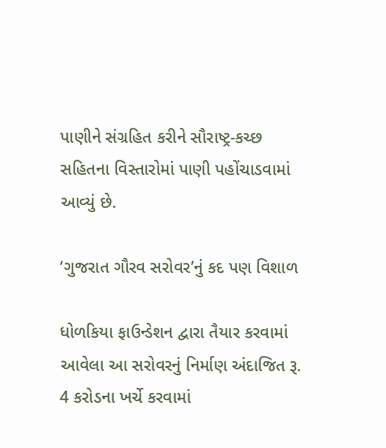પાણીને સંગ્રહિત કરીને સૌરાષ્ટ્ર-કચ્છ સહિતના વિસ્તારોમાં પાણી પહોંચાડવામાં આવ્યું છે.

‘ગુજરાત ગૌરવ સરોવર’નું કદ પણ વિશાળ

ધોળકિયા ફાઉન્ડેશન દ્વારા તૈયાર કરવામાં આવેલા આ સરોવરનું નિર્માણ અંદાજિત રૂ. 4 કરોડના ખર્ચે કરવામાં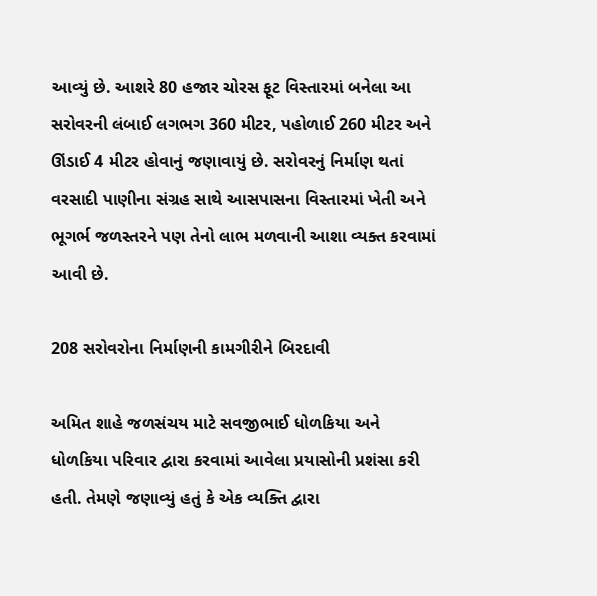આવ્યું છે. આશરે 80 હજાર ચોરસ ફૂટ વિસ્તારમાં બનેલા આ સરોવરની લંબાઈ લગભગ 360 મીટર, પહોળાઈ 260 મીટર અને ઊંડાઈ 4 મીટર હોવાનું જણાવાયું છે. સરોવરનું નિર્માણ થતાં વરસાદી પાણીના સંગ્રહ સાથે આસપાસના વિસ્તારમાં ખેતી અને ભૂગર્ભ જળસ્તરને પણ તેનો લાભ મળવાની આશા વ્યક્ત કરવામાં આવી છે.

208 સરોવરોના નિર્માણની કામગીરીને બિરદાવી

અમિત શાહે જળસંચય માટે સવજીભાઈ ધોળકિયા અને ધોળકિયા પરિવાર દ્વારા કરવામાં આવેલા પ્રયાસોની પ્રશંસા કરી હતી. તેમણે જણાવ્યું હતું કે એક વ્યક્તિ દ્વારા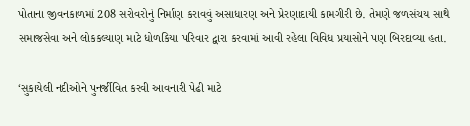પોતાના જીવનકાળમાં 208 સરોવરોનું નિર્માણ કરાવવું અસાધારણ અને પ્રેરણાદાયી કામગીરી છે. તેમણે જળસંચય સાથે સમાજસેવા અને લોકકલ્યાણ માટે ધોળકિયા પરિવાર દ્વારા કરવામાં આવી રહેલા વિવિધ પ્રયાસોને પણ બિરદાવ્યા હતા.

‘સુકાયેલી નદીઓને પુનર્જીવિત કરવી આવનારી પેઢી માટે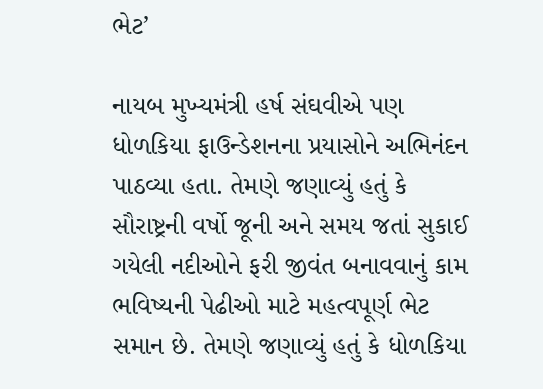ભેટ’

નાયબ મુખ્યમંત્રી હર્ષ સંઘવીએ પણ ધોળકિયા ફાઉન્ડેશનના પ્રયાસોને અભિનંદન પાઠવ્યા હતા. તેમણે જણાવ્યું હતું કે સૌરાષ્ટ્રની વર્ષો જૂની અને સમય જતાં સુકાઈ ગયેલી નદીઓને ફરી જીવંત બનાવવાનું કામ ભવિષ્યની પેઢીઓ માટે મહત્વપૂર્ણ ભેટ સમાન છે. તેમણે જણાવ્યું હતું કે ધોળકિયા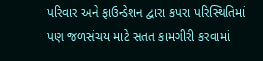પરિવાર અને ફાઉન્ડેશન દ્વારા કપરા પરિસ્થિતિમાં પણ જળસંચય માટે સતત કામગીરી કરવામાં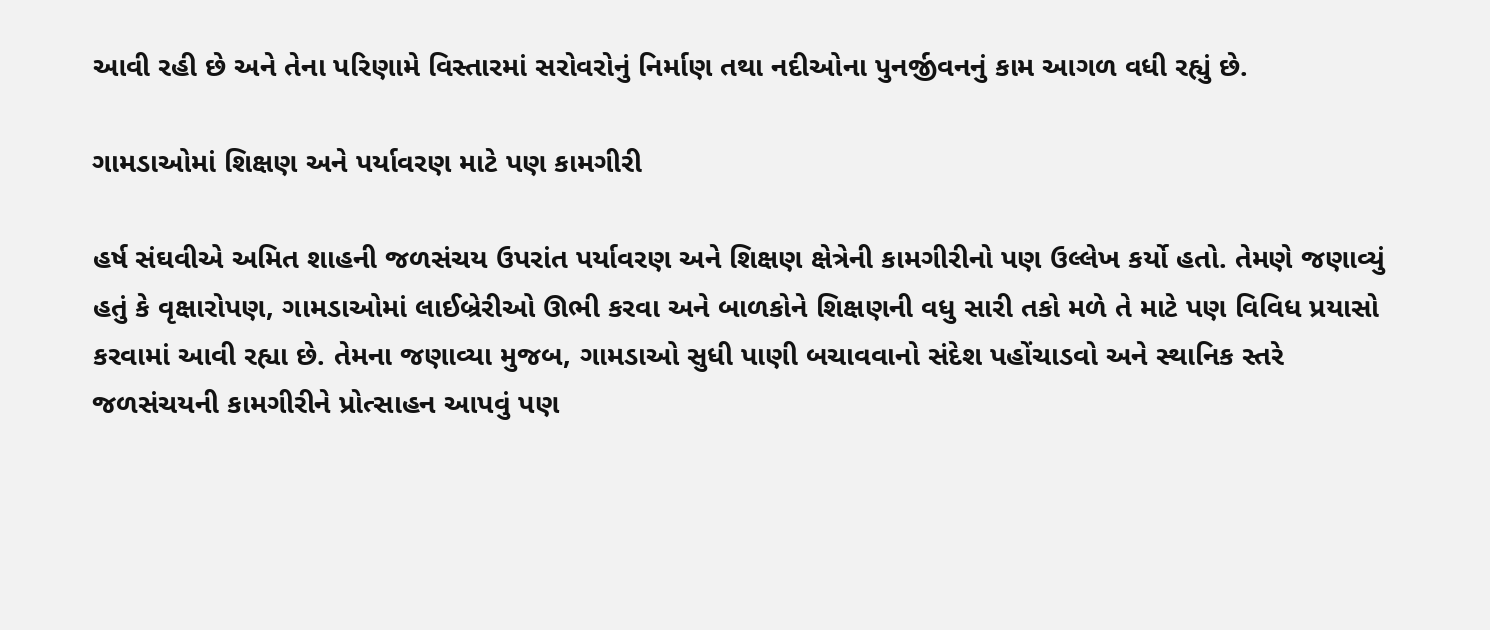આવી રહી છે અને તેના પરિણામે વિસ્તારમાં સરોવરોનું નિર્માણ તથા નદીઓના પુનર્જીવનનું કામ આગળ વધી રહ્યું છે.

ગામડાઓમાં શિક્ષણ અને પર્યાવરણ માટે પણ કામગીરી

હર્ષ સંઘવીએ અમિત શાહની જળસંચય ઉપરાંત પર્યાવરણ અને શિક્ષણ ક્ષેત્રેની કામગીરીનો પણ ઉલ્લેખ કર્યો હતો. તેમણે જણાવ્યું હતું કે વૃક્ષારોપણ, ગામડાઓમાં લાઈબ્રેરીઓ ઊભી કરવા અને બાળકોને શિક્ષણની વધુ સારી તકો મળે તે માટે પણ વિવિધ પ્રયાસો કરવામાં આવી રહ્યા છે. તેમના જણાવ્યા મુજબ, ગામડાઓ સુધી પાણી બચાવવાનો સંદેશ પહોંચાડવો અને સ્થાનિક સ્તરે જળસંચયની કામગીરીને પ્રોત્સાહન આપવું પણ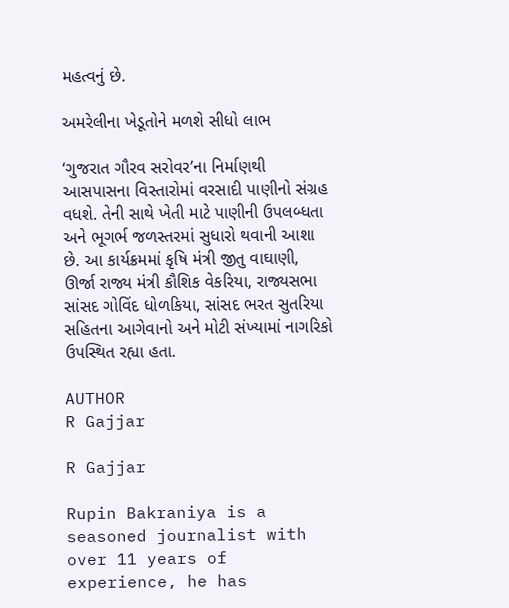મહત્વનું છે.

અમરેલીના ખેડૂતોને મળશે સીધો લાભ

‘ગુજરાત ગૌરવ સરોવર’ના નિર્માણથી આસપાસના વિસ્તારોમાં વરસાદી પાણીનો સંગ્રહ વધશે. તેની સાથે ખેતી માટે પાણીની ઉપલબ્ધતા અને ભૂગર્ભ જળસ્તરમાં સુધારો થવાની આશા છે. આ કાર્યક્રમમાં કૃષિ મંત્રી જીતુ વાઘાણી, ઊર્જા રાજ્ય મંત્રી કૌશિક વેકરિયા, રાજ્યસભા સાંસદ ગોવિંદ ધોળકિયા, સાંસદ ભરત સુતરિયા સહિતના આગેવાનો અને મોટી સંખ્યામાં નાગરિકો ઉપસ્થિત રહ્યા હતા.

AUTHOR
R Gajjar

R Gajjar

Rupin Bakraniya is a seasoned journalist with over 11 years of experience, he has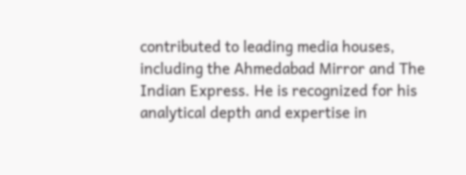contributed to leading media houses, including the Ahmedabad Mirror and The Indian Express. He is recognized for his analytical depth and expertise in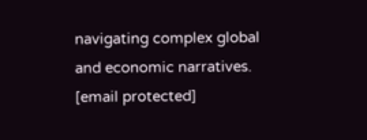navigating complex global and economic narratives. [email protected]